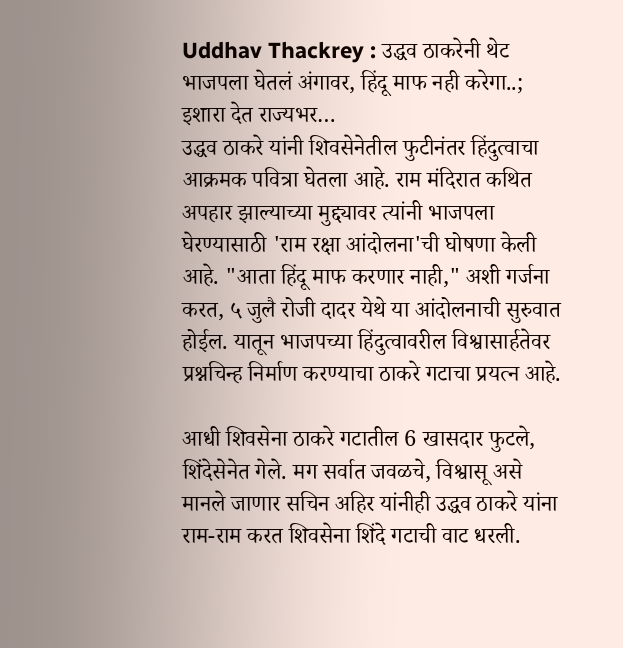Uddhav Thackrey : उद्धव ठाकरेनी थेट भाजपला घेतलं अंगावर, हिंदू माफ नही करेगा..; इशारा देत राज्यभर…
उद्धव ठाकरे यांनी शिवसेनेतील फुटीनंतर हिंदुत्वाचा आक्रमक पवित्रा घेतला आहे. राम मंदिरात कथित अपहार झाल्याच्या मुद्द्यावर त्यांनी भाजपला घेरण्यासाठी 'राम रक्षा आंदोलना'ची घोषणा केली आहे. "आता हिंदू माफ करणार नाही," अशी गर्जना करत, ५ जुलै रोजी दादर येथे या आंदोलनाची सुरुवात होईल. यातून भाजपच्या हिंदुत्वावरील विश्वासार्हतेवर प्रश्नचिन्ह निर्माण करण्याचा ठाकरे गटाचा प्रयत्न आहे.

आधी शिवसेना ठाकरे गटातील 6 खासदार फुटले, शिंदेसेनेत गेले. मग सर्वात जवळचे, विश्वासू असे मानले जाणार सचिन अहिर यांनीही उद्धव ठाकरे यांना राम-राम करत शिवसेना शिंदे गटाची वाट धरली.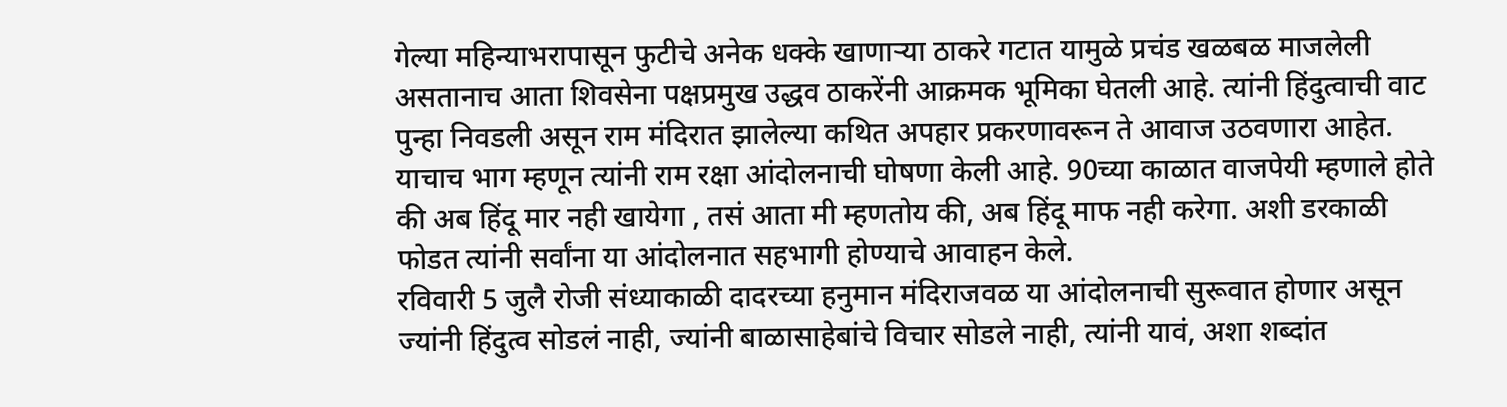गेल्या महिन्याभरापासून फुटीचे अनेक धक्के खाणाऱ्या ठाकरे गटात यामुळे प्रचंड खळबळ माजलेली असतानाच आता शिवसेना पक्षप्रमुख उद्धव ठाकरेंनी आक्रमक भूमिका घेतली आहे. त्यांनी हिंदुत्वाची वाट पुन्हा निवडली असून राम मंदिरात झालेल्या कथित अपहार प्रकरणावरून ते आवाज उठवणारा आहेत. याचाच भाग म्हणून त्यांनी राम रक्षा आंदोलनाची घोषणा केली आहे. 90च्या काळात वाजपेयी म्हणाले होते की अब हिंदू मार नही खायेगा , तसं आता मी म्हणतोय की, अब हिंदू माफ नही करेगा. अशी डरकाळी फोडत त्यांनी सर्वांना या आंदोलनात सहभागी होण्याचे आवाहन केले.
रविवारी 5 जुलै रोजी संध्याकाळी दादरच्या हनुमान मंदिराजवळ या आंदोलनाची सुरूवात होणार असून ज्यांनी हिंदुत्व सोडलं नाही, ज्यांनी बाळासाहेबांचे विचार सोडले नाही, त्यांनी यावं, अशा शब्दांत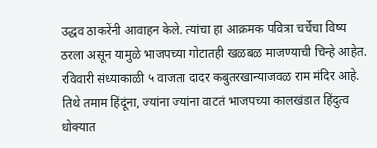उद्धव ठाकरेंनी आवाहन केले. त्यांचा हा आक्रमक पवित्रा चर्चेचा विष्य ठरला असून यामुळे भाजपच्या गोटातही खळबळ माजण्याची चिन्हे आहेत.
रविवारी संध्याकाळी ५ वाजता दादर कबुतरखान्याजवळ राम मंदिर आहे. तिथे तमाम हिंदूंना, ज्यांना ज्यांना वाटतं भाजपच्या कालखंडात हिंदुत्व धोक्यात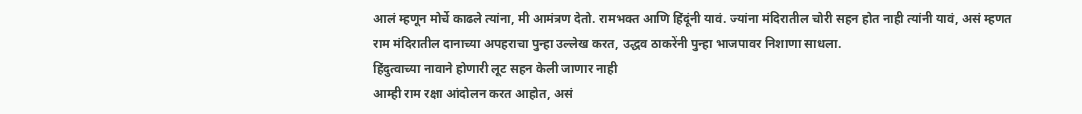आलं म्हणून मोर्चे काढले त्यांना, मी आमंत्रण देतो. रामभक्त आणि हिंदूंनी यावं. ज्यांना मंदिरातील चोरी सहन होत नाही त्यांनी यावं, असं म्हणत राम मंदिरातील दानाच्या अपहराचा पुन्हा उल्लेख करत, उद्धव ठाकरेंनी पुन्हा भाजपावर निशाणा साधला.
हिंदुत्वाच्या नावाने होणारी लूट सहन केली जाणार नाही
आम्ही राम रक्षा आंदोलन करत आहोत, असं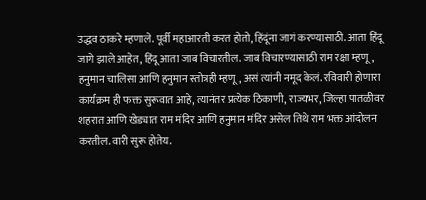उद्धव ठाकरे म्हणाले. पूर्वी महाआरती करत होतो, हिंदूंना जागं करण्यासाठी. आता हिंदू जागे झाले आहेत, हिंदू आता जाब विचारतील. जाब विचारण्यासाठी राम रक्षा म्हणू, हनुमान चालिसा आणि हनुमान स्तोत्रही म्हणू, असं त्यांनी नमूद केलं. रविवारी होणारा कार्यक्रम ही फक्त सुरूवात आहे, त्यानंतर प्रत्येक ठिकाणी, राज्यभर, जिल्हा पातळीवर शहरात आणि खेड्यात राम मंदिर आणि हनुमान मंदिर असेल तिथे राम भक्त आंदोलन करतील. वारी सुरू होतेय.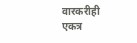वारकरीही एकत्र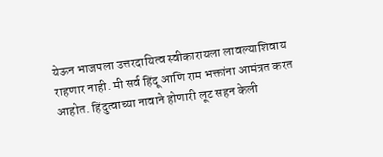येऊन भाजपला उत्तरदायित्व स्वीकारायला लावल्याशिवाय राहणार नाही. मी सर्व हिंदू आणि राम भक्तांना आमंत्रत करत आहोत. हिंदुत्वाच्या नावाने होणारी लूट सहन केली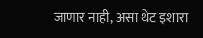जाणार नाही, असा थेट इशारा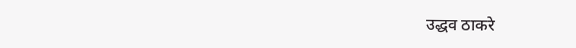उद्धव ठाकरे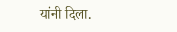यांनी दिला.